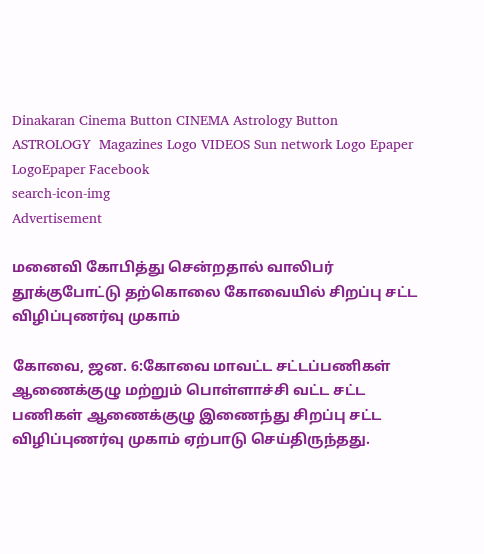Dinakaran Cinema Button CINEMA Astrology Button ASTROLOGY  Magazines Logo VIDEOS Sun network Logo Epaper LogoEpaper Facebook
search-icon-img
Advertisement

மனைவி கோபித்து சென்றதால் வாலிபர் தூக்குபோட்டு தற்கொலை கோவையில் சிறப்பு சட்ட விழிப்புணர்வு முகாம்

கோவை, ஜன. 6:கோவை மாவட்ட சட்டப்பணிகள் ஆணைக்குழு மற்றும் பொள்ளாச்சி வட்ட சட்ட பணிகள் ஆணைக்குழு இணைந்து சிறப்பு சட்ட விழிப்புணர்வு முகாம் ஏற்பாடு செய்திருந்தது.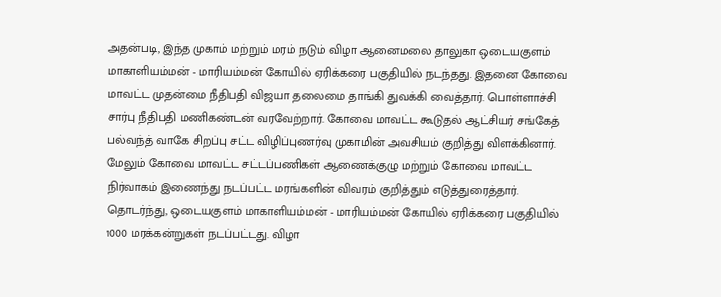அதன்படி, இந்த முகாம் மற்றும் மரம் நடும் விழா ஆனைமலை தாலுகா ஒடையகுளம் மாகாளியம்மன் - மாரியம்மன் கோயில் ஏரிக்கரை பகுதியில் நடந்தது. இதனை கோவை மாவட்ட முதன்மை நீதிபதி விஜயா தலைமை தாங்கி துவக்கி வைத்தார். பொள்ளாச்சி சார்பு நீதிபதி மணிகண்டன் வரவேற்றார். கோவை மாவட்ட கூடுதல் ஆட்சியர் சங்கேத் பல்வந்த் வாகே சிறப்பு சட்ட விழிப்புணர்வு முகாமின் அவசியம் குறித்து விளக்கினார். மேலும் கோவை மாவட்ட சட்டப்பணிகள் ஆணைக்குழு மற்றும் கோவை மாவட்ட நிர்வாகம் இணைந்து நடப்பட்ட மரங்களின் விவரம் குறித்தும் எடுத்துரைத்தார். தொடர்ந்து, ஒடையகுளம் மாகாளியம்மன் - மாரியம்மன் கோயில் ஏரிக்கரை பகுதியில் 1000 மரக்கன்றுகள் நடப்பட்டது. விழா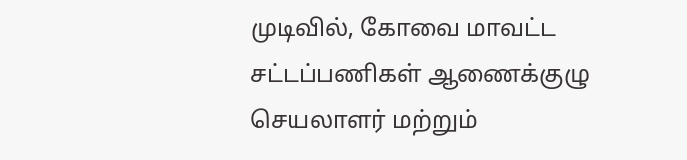முடிவில், கோவை மாவட்ட சட்டப்பணிகள் ஆணைக்குழு செயலாளர் மற்றும்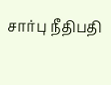சார்பு நீதிபதி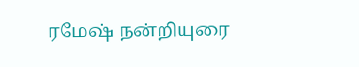ரமேஷ் நன்றியுரை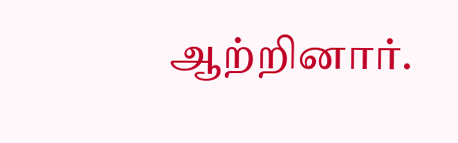ஆற்றினார்.